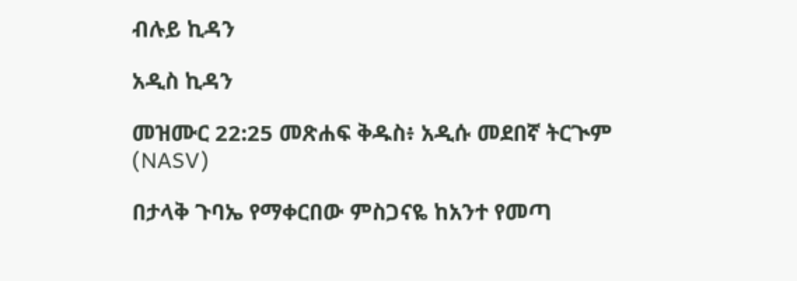ብሉይ ኪዳን

አዲስ ኪዳን

መዝሙር 22:25 መጽሐፍ ቅዱስ፥ አዲሱ መደበኛ ትርጒም (NASV)

በታላቅ ጉባኤ የማቀርበው ምስጋናዬ ከአንተ የመጣ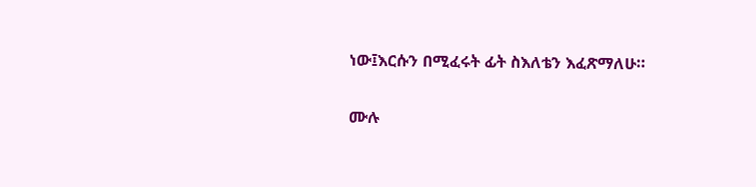ነው፤እርሱን በሚፈሩት ፊት ስእለቴን እፈጽማለሁ።

ሙሉ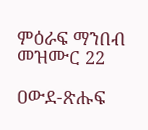ምዕራፍ ማንበብ መዝሙር 22

ዐውደ-ጽሑፍ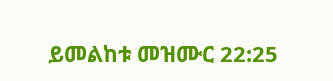ይመልከቱ መዝሙር 22:25